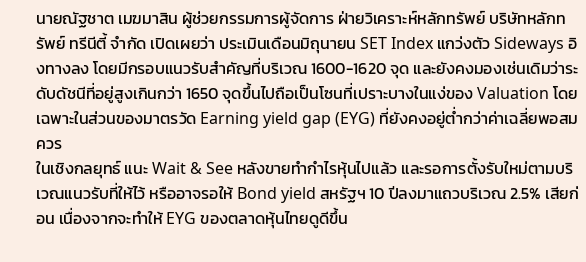นายณัฐชาต เมฆมาสิน ผู้ช่วยกรรมการผู้จัดการ ฝ่ายวิเคราะห์หลักทรัพย์ บริษัทหลักทรัพย์ ทรีนีตี้ จำกัด เปิดเผยว่า ประเมินเดือนมิถุนายน SET Index แกว่งตัว Sideways อิงทางลง โดยมีกรอบแนวรับสำคัญที่บริเวณ 1600-1620 จุด และยังคงมองเช่นเดิมว่าระดับดัชนีที่อยู่สูงเกินกว่า 1650 จุดขึ้นไปถือเป็นโซนที่เปราะบางในแง่ของ Valuation โดยเฉพาะในส่วนของมาตรวัด Earning yield gap (EYG) ที่ยังคงอยู่ต่ำกว่าค่าเฉลี่ยพอสมควร
ในเชิงกลยุทธ์ แนะ Wait & See หลังขายทำกำไรหุ้นไปแล้ว และรอการตั้งรับใหม่ตามบริเวณแนวรับที่ให้ไว้ หรืออาจรอให้ Bond yield สหรัฐฯ 10 ปีลงมาแถวบริเวณ 2.5% เสียก่อน เนื่องจากจะทำให้ EYG ของตลาดหุ้นไทยดูดีขึ้น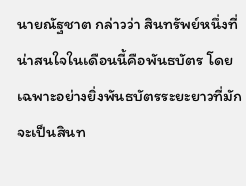นายณัฐชาต กล่าวว่า สินทรัพย์หนึ่งที่น่าสนใจในเดือนนี้คือพันธบัตร โดยเฉพาะอย่างยิ่งพันธบัตรระยะยาวที่มักจะเป็นสินท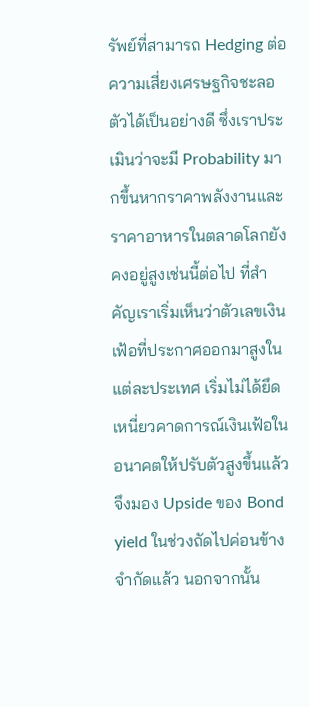รัพย์ที่สามารถ Hedging ต่อความเสี่ยงเศรษฐกิจชะลอตัวได้เป็นอย่างดี ซึ่งเราประเมินว่าจะมี Probability มากขึ้นหากราคาพลังงานและราคาอาหารในตลาดโลกยังคงอยู่สูงเช่นนี้ต่อไป ที่สำคัญเราเริ่มเห็นว่าตัวเลขเงินเฟ้อที่ประกาศออกมาสูงในแต่ละประเทศ เริ่มไม่ได้ยึดเหนี่ยวคาดการณ์เงินเฟ้อในอนาคตให้ปรับตัวสูงขึ้นแล้ว จึงมอง Upside ของ Bond yield ในช่วงถัดไปค่อนข้างจำกัดแล้ว นอกจากนั้น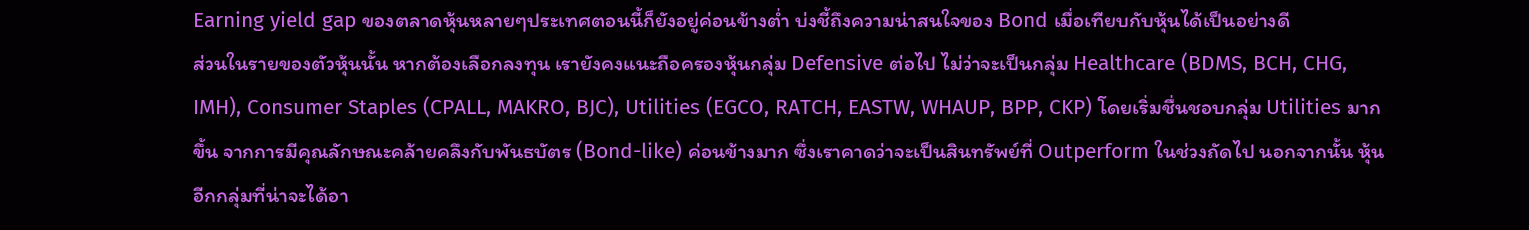Earning yield gap ของตลาดหุ้นหลายๆประเทศตอนนี้ก็ยังอยู่ค่อนข้างต่ำ บ่งชี้ถึงความน่าสนใจของ Bond เมื่อเทียบกับหุ้นได้เป็นอย่างดี
ส่วนในรายของตัวหุ้นนั้น หากต้องเลือกลงทุน เรายังคงแนะถือครองหุ้นกลุ่ม Defensive ต่อไป ไม่ว่าจะเป็นกลุ่ม Healthcare (BDMS, BCH, CHG, IMH), Consumer Staples (CPALL, MAKRO, BJC), Utilities (EGCO, RATCH, EASTW, WHAUP, BPP, CKP) โดยเริ่มชื่นชอบกลุ่ม Utilities มากขึ้น จากการมีคุณลักษณะคล้ายคลึงกับพันธบัตร (Bond-like) ค่อนข้างมาก ซึ่งเราคาดว่าจะเป็นสินทรัพย์ที่ Outperform ในช่วงถัดไป นอกจากนั้น หุ้นอีกกลุ่มที่น่าจะได้อา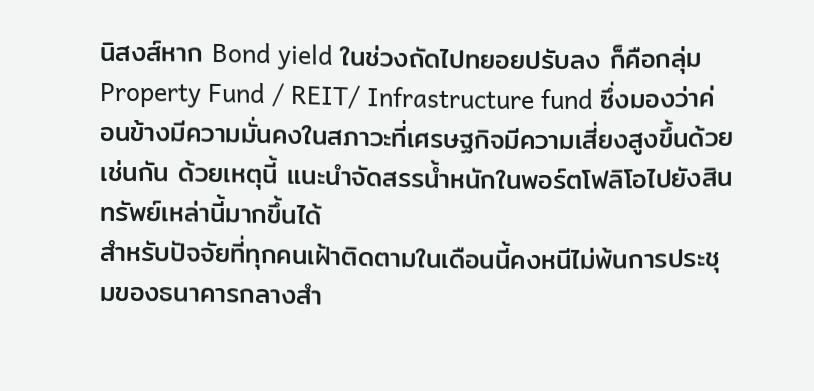นิสงส์หาก Bond yield ในช่วงถัดไปทยอยปรับลง ก็คือกลุ่ม Property Fund / REIT/ Infrastructure fund ซึ่งมองว่าค่อนข้างมีความมั่นคงในสภาวะที่เศรษฐกิจมีความเสี่ยงสูงขึ้นด้วยเช่นกัน ด้วยเหตุนี้ แนะนำจัดสรรน้ำหนักในพอร์ตโฟลิโอไปยังสินทรัพย์เหล่านี้มากขึ้นได้
สำหรับปัจจัยที่ทุกคนเฝ้าติดตามในเดือนนี้คงหนีไม่พ้นการประชุมของธนาคารกลางสำ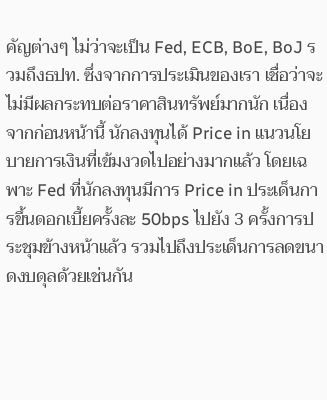คัญต่างๆ ไม่ว่าจะเป็น Fed, ECB, BoE, BoJ รวมถึงธปท. ซึ่งจากการประเมินของเรา เชื่อว่าจะไม่มีผลกระทบต่อราคาสินทรัพย์มากนัก เนื่องจากก่อนหน้านี้ นักลงทุนได้ Price in แนวนโยบายการเงินที่เข้มงวดไปอย่างมากแล้ว โดยเฉพาะ Fed ที่นักลงทุนมีการ Price in ประเด็นการขึ้นดอกเบี้ยครั้งละ 50bps ไปยัง 3 ครั้งการประชุมข้างหน้าแล้ว รวมไปถึงประเด็นการลดขนาดงบดุลด้วยเช่นกัน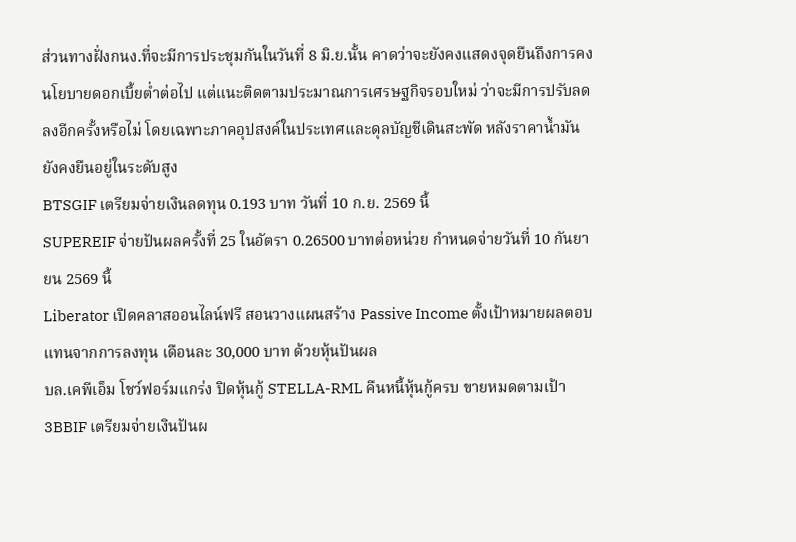ส่วนทางฝั่งกนง.ที่จะมีการประชุมกันในวันที่ 8 มิ.ย.นั้น คาดว่าจะยังคงแสดงจุดยืนถึงการคงนโยบายดอกเบี้ยต่ำต่อไป แต่แนะติดตามประมาณการเศรษฐกิจรอบใหม่ ว่าจะมีการปรับลดลงอีกครั้งหรือไม่ โดยเฉพาะภาคอุปสงค์ในประเทศและดุลบัญชีเดินสะพัด หลังราคาน้ำมันยังคงยืนอยู่ในระดับสูง
BTSGIF เตรียมจ่ายเงินลดทุน 0.193 บาท วันที่ 10 ก.ย. 2569 นี้
SUPEREIF จ่ายปันผลครั้งที่ 25 ในอัตรา 0.26500 บาทต่อหน่วย กำหนดจ่ายวันที่ 10 กันยายน 2569 นี้
Liberator เปิดคลาสออนไลน์ฟรี สอนวางแผนสร้าง Passive Income ตั้งเป้าหมายผลตอบแทนจากการลงทุน เดือนละ 30,000 บาท ด้วยหุ้นปันผล
บล.เคพีเอ็ม โชว์ฟอร์มแกร่ง ปิดหุ้นกู้ STELLA-RML คืนหนี้หุ้นกู้ครบ ขายหมดตามเป้า
3BBIF เตรียมจ่ายเงินปันผ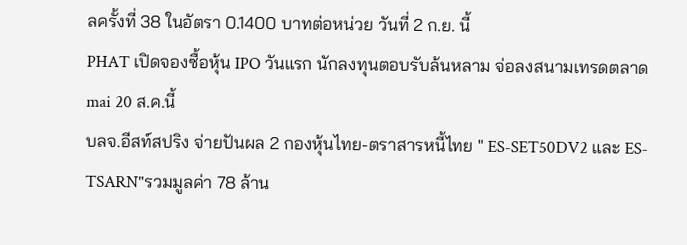ลครั้งที่ 38 ในอัตรา 0.1400 บาทต่อหน่วย วันที่ 2 ก.ย. นี้
PHAT เปิดจองซื้อหุ้น IPO วันแรก นักลงทุนตอบรับล้นหลาม จ่อลงสนามเทรดตลาด mai 20 ส.ค.นี้
บลจ.อีสท์สปริง จ่ายปันผล 2 กองหุ้นไทย-ตราสารหนี้ไทย " ES-SET50DV2 และ ES-TSARN"รวมมูลค่า 78 ล้าน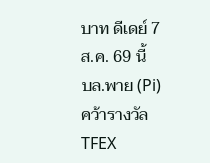บาท ดีเดย์ 7 ส.ค. 69 นี้
บล.พาย (Pi) คว้ารางวัล TFEX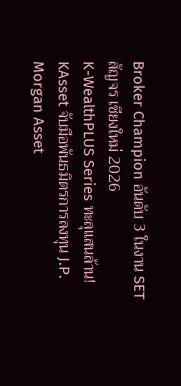Broker Champion อันดับ 3 ในงาน SET สัญจร เชียงใหม่ 2026
K-WealthPLUS Series ทะลุแสนล้าน! KAsset จับมือพันธมิตรการลงทุน J.P. Morgan Asset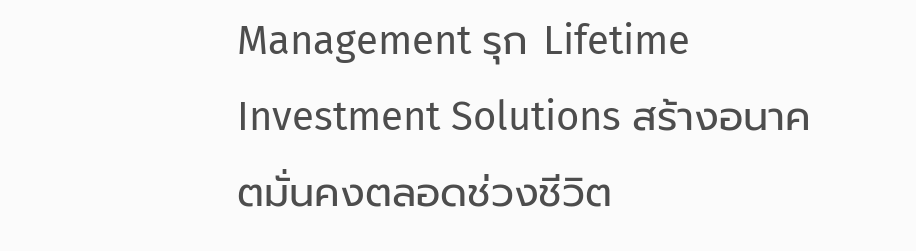Management รุก Lifetime Investment Solutions สร้างอนาคตมั่นคงตลอดช่วงชีวิต